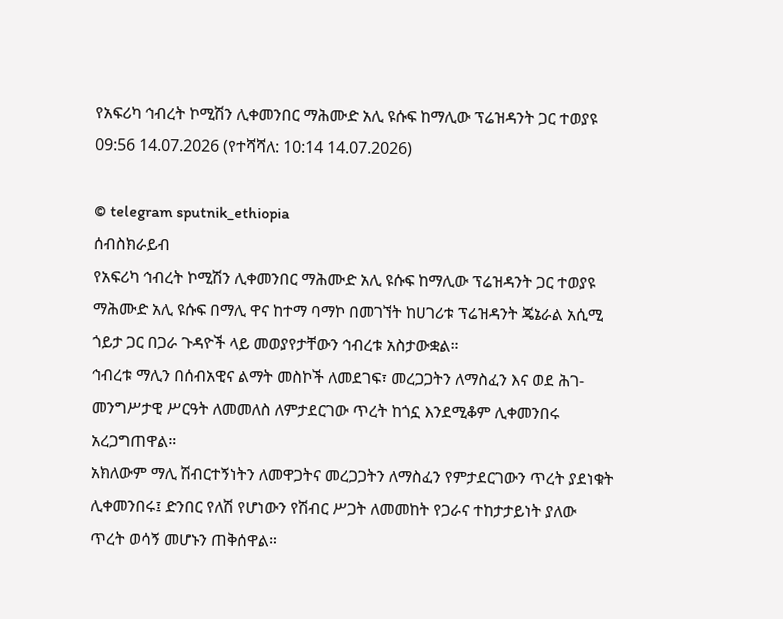የአፍሪካ ኅብረት ኮሚሽን ሊቀመንበር ማሕሙድ አሊ ዩሱፍ ከማሊው ፕሬዝዳንት ጋር ተወያዩ
09:56 14.07.2026 (የተሻሻለ: 10:14 14.07.2026)

© telegram sputnik_ethiopia
ሰብስክራይብ
የአፍሪካ ኅብረት ኮሚሽን ሊቀመንበር ማሕሙድ አሊ ዩሱፍ ከማሊው ፕሬዝዳንት ጋር ተወያዩ
ማሕሙድ አሊ ዩሱፍ በማሊ ዋና ከተማ ባማኮ በመገኘት ከሀገሪቱ ፕሬዝዳንት ጄኔራል አሲሚ ጎይታ ጋር በጋራ ጉዳዮች ላይ መወያየታቸውን ኅብረቱ አስታውቋል።
ኅብረቱ ማሊን በሰብአዊና ልማት መስኮች ለመደገፍ፣ መረጋጋትን ለማስፈን እና ወደ ሕገ-መንግሥታዊ ሥርዓት ለመመለስ ለምታደርገው ጥረት ከጎኗ እንደሚቆም ሊቀመንበሩ አረጋግጠዋል።
አክለውም ማሊ ሽብርተኝነትን ለመዋጋትና መረጋጋትን ለማስፈን የምታደርገውን ጥረት ያደነቁት ሊቀመንበሩ፤ ድንበር የለሽ የሆነውን የሽብር ሥጋት ለመመከት የጋራና ተከታታይነት ያለው ጥረት ወሳኝ መሆኑን ጠቅሰዋል።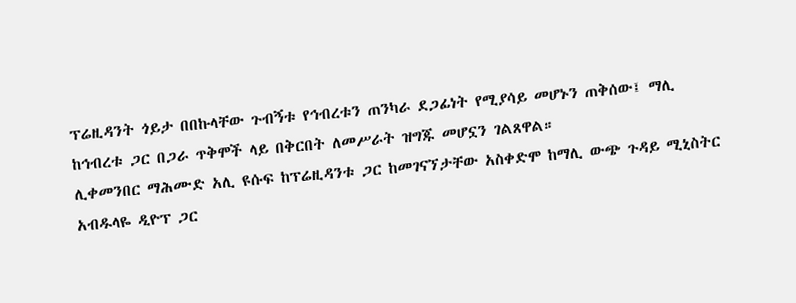ፕሬዚዳንት ጎይታ በበኩላቸው ጉብኝቱ የኅብረቱን ጠንካራ ደጋፊነት የሚያሳይ መሆኑን ጠቅሰው፤ ማሊ ከኅብረቱ ጋር በጋራ ጥቅሞች ላይ በቅርበት ለመሥራት ዝግጁ መሆኗን ገልጸዋል።
ሊቀመንበር ማሕሙድ አሊ ዩሱፍ ከፕሬዚዳንቱ ጋር ከመገናኘታቸው አስቀድሞ ከማሊ ውጭ ጉዳይ ሚኒስትር አብዱላዬ ዲዮፕ ጋር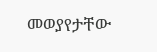መወያየታቸው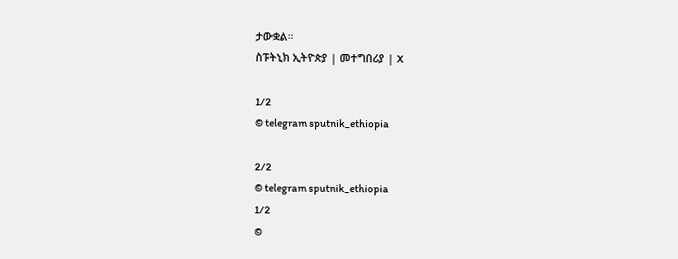ታውቋል።
ስፑትኒክ ኢትዮጵያ | መተግበሪያ | X

1/2
© telegram sputnik_ethiopia

2/2
© telegram sputnik_ethiopia
1/2
©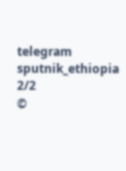telegram sputnik_ethiopia
2/2
©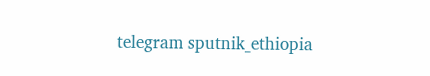telegram sputnik_ethiopia